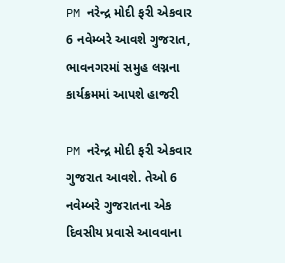PM નરેન્દ્ર મોદી ફરી એકવાર 6 નવેમ્બરે આવશે ગુજરાત, ભાવનગરમાં સમુહ લગ્નના કાર્યક્રમમાં આપશે હાજરી

PM નરેન્દ્ર મોદી ફરી એકવાર ગુજરાત આવશે. તેઓ 6 નવેમ્બરે ગુજરાતના એક દિવસીય પ્રવાસે આવવાના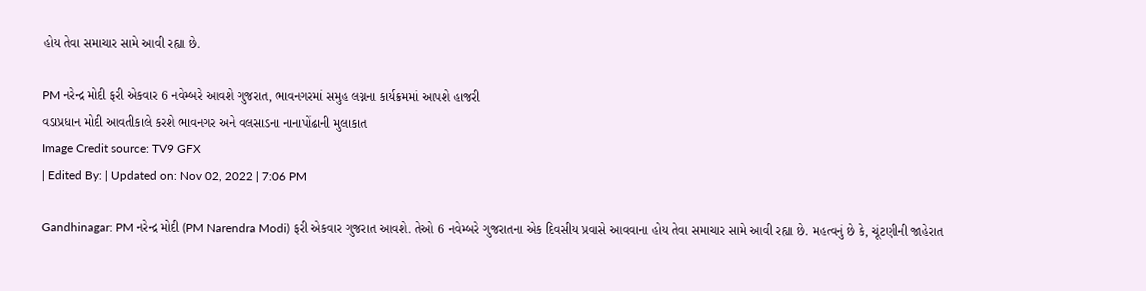હોય તેવા સમાચાર સામે આવી રહ્યા છે.

PM નરેન્દ્ર મોદી ફરી એકવાર 6 નવેમ્બરે આવશે ગુજરાત, ભાવનગરમાં સમુહ લગ્નના કાર્યક્રમમાં આપશે હાજરી
વડાપ્રધાન મોદી આવતીકાલે કરશે ભાવનગર અને વલસાડના નાનાપોંઢાની મુલાકાત
Image Credit source: TV9 GFX
| Edited By: | Updated on: Nov 02, 2022 | 7:06 PM

Gandhinagar: PM નરેન્દ્ર મોદી (PM Narendra Modi) ફરી એકવાર ગુજરાત આવશે. તેઓ 6 નવેમ્બરે ગુજરાતના એક દિવસીય પ્રવાસે આવવાના હોય તેવા સમાચાર સામે આવી રહ્યા છે. મહત્વનું છે કે, ચૂંટણીની જાહેરાત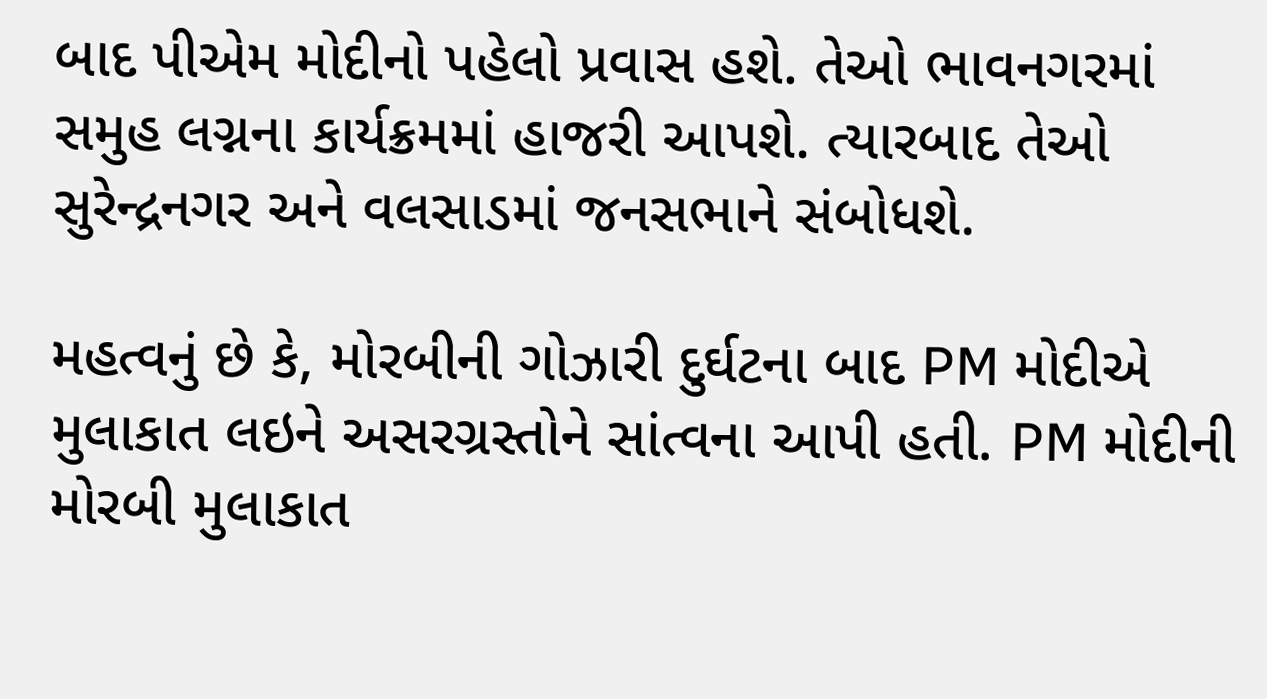બાદ પીએમ મોદીનો પહેલો પ્રવાસ હશે. તેઓ ભાવનગરમાં સમુહ લગ્નના કાર્યક્રમમાં હાજરી આપશે. ત્યારબાદ તેઓ સુરેન્દ્રનગર અને વલસાડમાં જનસભાને સંબોધશે.

મહત્વનું છે કે, મોરબીની ગોઝારી દુર્ઘટના બાદ PM મોદીએ મુલાકાત લઇને અસરગ્રસ્તોને સાંત્વના આપી હતી. PM મોદીની મોરબી મુલાકાત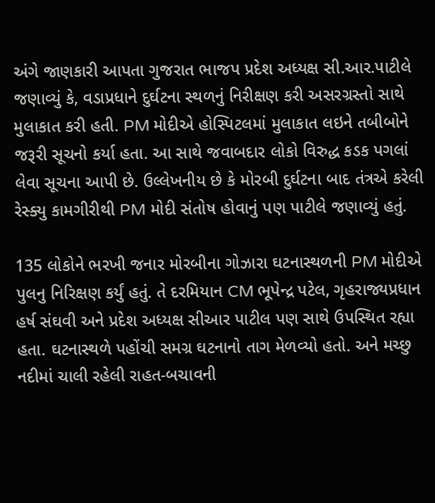અંગે જાણકારી આપતા ગુજરાત ભાજપ પ્રદેશ અધ્યક્ષ સી.આર.પાટીલે જણાવ્યું કે, વડાપ્રધાને દુર્ઘટના સ્થળનું નિરીક્ષણ કરી અસરગ્રસ્તો સાથે મુલાકાત કરી હતી. PM મોદીએ હોસ્પિટલમાં મુલાકાત લઇને તબીબોને જરૂરી સૂચનો કર્યા હતા. આ સાથે જવાબદાર લોકો વિરુદ્ધ કડક પગલાં લેવા સૂચના આપી છે. ઉલ્લેખનીય છે કે મોરબી દુર્ઘટના બાદ તંત્રએ કરેલી રેસ્ક્યુ કામગીરીથી PM મોદી સંતોષ હોવાનું પણ પાટીલે જણાવ્યું હતું.

135 લોકોને ભરખી જનાર મોરબીના ગોઝારા ઘટનાસ્થળની PM મોદીએ પુલનુ નિરિક્ષણ કર્યું હતું. તે દરમિયાન CM ભૂપેન્દ્ર પટેલ, ગૃહરાજ્યપ્રધાન હર્ષ સંઘવી અને પ્રદેશ અધ્યક્ષ સીઆર પાટીલ પણ સાથે ઉપસ્થિત રહ્યા હતા. ઘટનાસ્થળે પહોંચી સમગ્ર ઘટનાનો તાગ મેળવ્યો હતો. અને મચ્છુ નદીમાં ચાલી રહેલી રાહત-બચાવની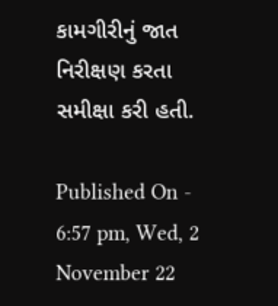કામગીરીનું જાત નિરીક્ષણ કરતા સમીક્ષા કરી હતી.

Published On - 6:57 pm, Wed, 2 November 22